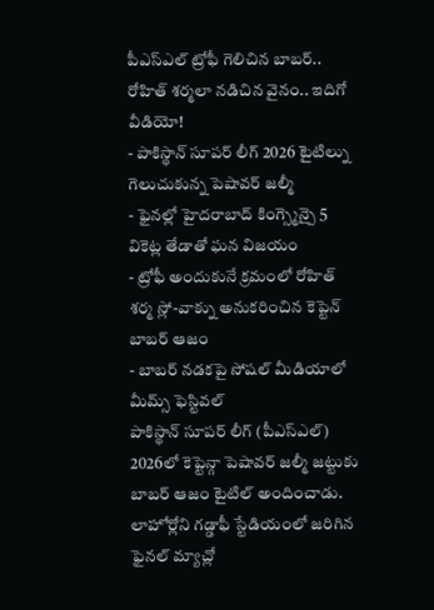పీఎస్ఎల్ ట్రోఫీ గెలిచిన బాబర్.. రోహిత్ శర్మలా నడిచిన వైనం.. ఇదిగో వీడియో!
- పాకిస్థాన్ సూపర్ లీగ్ 2026 టైటిల్ను గెలుచుకున్న పెషావర్ జల్మీ
- ఫైనల్లో హైదరాబాద్ కింగ్స్మెన్పై 5 వికెట్ల తేడాతో ఘన విజయం
- ట్రోఫీ అందుకునే క్రమంలో రోహిత్ శర్మ స్లో-వాక్ను అనుకరించిన కెప్టెన్ బాబర్ ఆజం
- బాబర్ నడకపై సోషల్ మీడియాలో మీమ్స్ ఫెస్టివల్
పాకిస్థాన్ సూపర్ లీగ్ (పీఎస్ఎల్) 2026లో కెప్టెన్గా పెషావర్ జల్మీ జట్టుకు బాబర్ ఆజం టైటిల్ అందించాడు. లాహోర్లోని గడ్డాఫీ స్టేడియంలో జరిగిన ఫైనల్ మ్యాచ్లో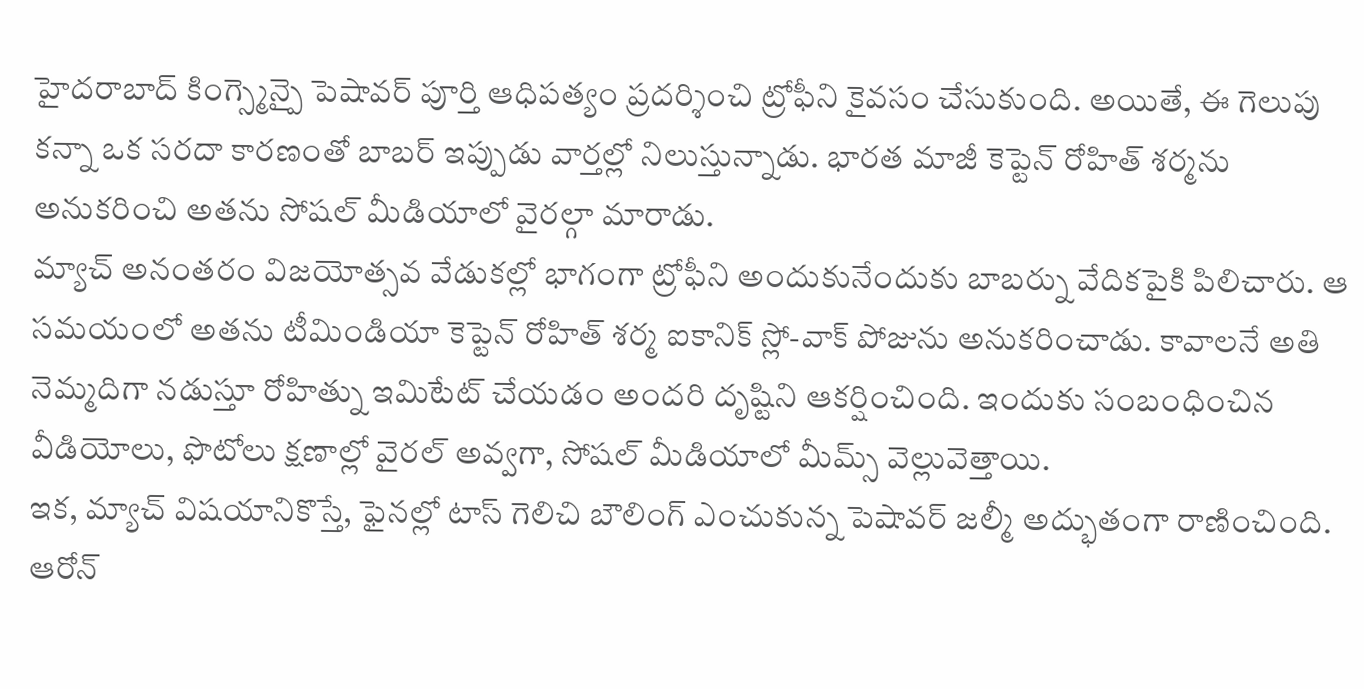హైదరాబాద్ కింగ్స్మెన్పై పెషావర్ పూర్తి ఆధిపత్యం ప్రదర్శించి ట్రోఫీని కైవసం చేసుకుంది. అయితే, ఈ గెలుపు కన్నా ఒక సరదా కారణంతో బాబర్ ఇప్పుడు వార్తల్లో నిలుస్తున్నాడు. భారత మాజీ కెప్టెన్ రోహిత్ శర్మను అనుకరించి అతను సోషల్ మీడియాలో వైరల్గా మారాడు.
మ్యాచ్ అనంతరం విజయోత్సవ వేడుకల్లో భాగంగా ట్రోఫీని అందుకునేందుకు బాబర్ను వేదికపైకి పిలిచారు. ఆ సమయంలో అతను టీమిండియా కెప్టెన్ రోహిత్ శర్మ ఐకానిక్ స్లో-వాక్ పోజును అనుకరించాడు. కావాలనే అతి నెమ్మదిగా నడుస్తూ రోహిత్ను ఇమిటేట్ చేయడం అందరి దృష్టిని ఆకర్షించింది. ఇందుకు సంబంధించిన వీడియోలు, ఫొటోలు క్షణాల్లో వైరల్ అవ్వగా, సోషల్ మీడియాలో మీమ్స్ వెల్లువెత్తాయి.
ఇక, మ్యాచ్ విషయానికొస్తే, ఫైనల్లో టాస్ గెలిచి బౌలింగ్ ఎంచుకున్న పెషావర్ జల్మీ అద్భుతంగా రాణించింది. ఆరోన్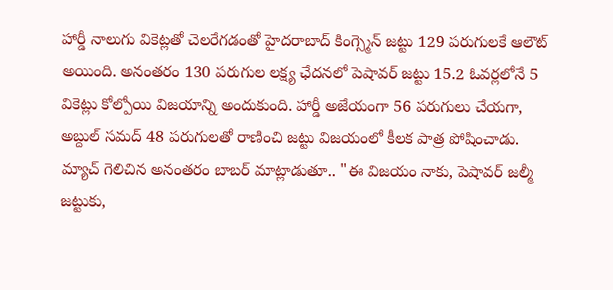హార్డీ నాలుగు వికెట్లతో చెలరేగడంతో హైదరాబాద్ కింగ్స్మెన్ జట్టు 129 పరుగులకే ఆలౌట్ అయింది. అనంతరం 130 పరుగుల లక్ష్య ఛేదనలో పెషావర్ జట్టు 15.2 ఓవర్లలోనే 5 వికెట్లు కోల్పోయి విజయాన్ని అందుకుంది. హార్డీ అజేయంగా 56 పరుగులు చేయగా, అబ్దుల్ సమద్ 48 పరుగులతో రాణించి జట్టు విజయంలో కీలక పాత్ర పోషించాడు.
మ్యాచ్ గెలిచిన అనంతరం బాబర్ మాట్లాడుతూ.. "ఈ విజయం నాకు, పెషావర్ జల్మీ జట్టుకు,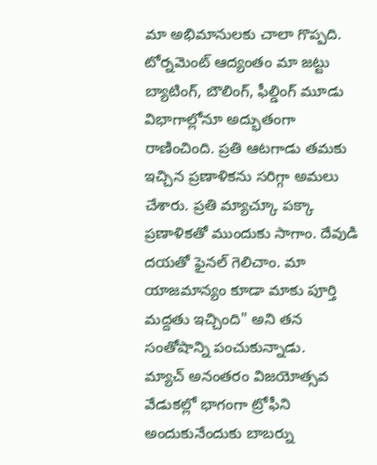మా అభిమానులకు చాలా గొప్పది. టోర్నమెంట్ ఆద్యంతం మా జట్టు బ్యాటింగ్, బౌలింగ్, ఫీల్డింగ్ మూడు విభాగాల్లోనూ అద్భుతంగా రాణించింది. ప్రతి ఆటగాడు తమకు ఇచ్చిన ప్రణాళికను సరిగ్గా అమలు చేశారు. ప్రతి మ్యాచ్కూ పక్కా ప్రణాళికతో ముందుకు సాగాం. దేవుడి దయతో ఫైనల్ గెలిచాం. మా యాజమాన్యం కూడా మాకు పూర్తి మద్దతు ఇచ్చింది" అని తన సంతోషాన్ని పంచుకున్నాడు.
మ్యాచ్ అనంతరం విజయోత్సవ వేడుకల్లో భాగంగా ట్రోఫీని అందుకునేందుకు బాబర్ను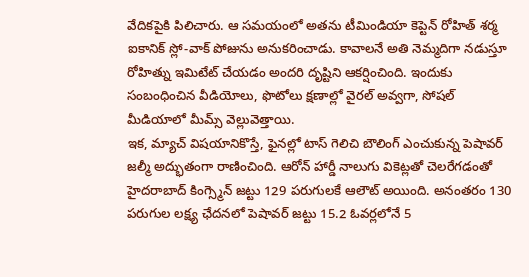వేదికపైకి పిలిచారు. ఆ సమయంలో అతను టీమిండియా కెప్టెన్ రోహిత్ శర్మ ఐకానిక్ స్లో-వాక్ పోజును అనుకరించాడు. కావాలనే అతి నెమ్మదిగా నడుస్తూ రోహిత్ను ఇమిటేట్ చేయడం అందరి దృష్టిని ఆకర్షించింది. ఇందుకు సంబంధించిన వీడియోలు, ఫొటోలు క్షణాల్లో వైరల్ అవ్వగా, సోషల్ మీడియాలో మీమ్స్ వెల్లువెత్తాయి.
ఇక, మ్యాచ్ విషయానికొస్తే, ఫైనల్లో టాస్ గెలిచి బౌలింగ్ ఎంచుకున్న పెషావర్ జల్మీ అద్భుతంగా రాణించింది. ఆరోన్ హార్డీ నాలుగు వికెట్లతో చెలరేగడంతో హైదరాబాద్ కింగ్స్మెన్ జట్టు 129 పరుగులకే ఆలౌట్ అయింది. అనంతరం 130 పరుగుల లక్ష్య ఛేదనలో పెషావర్ జట్టు 15.2 ఓవర్లలోనే 5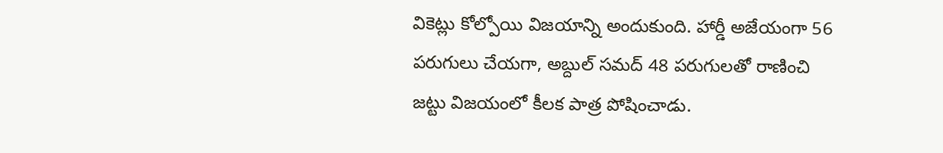వికెట్లు కోల్పోయి విజయాన్ని అందుకుంది. హార్డీ అజేయంగా 56 పరుగులు చేయగా, అబ్దుల్ సమద్ 48 పరుగులతో రాణించి జట్టు విజయంలో కీలక పాత్ర పోషించాడు.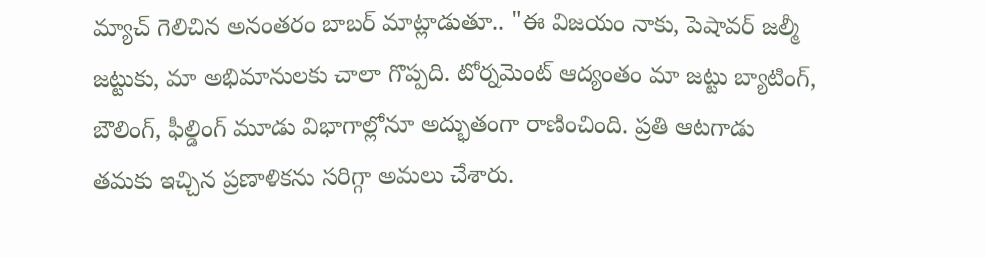మ్యాచ్ గెలిచిన అనంతరం బాబర్ మాట్లాడుతూ.. "ఈ విజయం నాకు, పెషావర్ జల్మీ జట్టుకు, మా అభిమానులకు చాలా గొప్పది. టోర్నమెంట్ ఆద్యంతం మా జట్టు బ్యాటింగ్, బౌలింగ్, ఫీల్డింగ్ మూడు విభాగాల్లోనూ అద్భుతంగా రాణించింది. ప్రతి ఆటగాడు తమకు ఇచ్చిన ప్రణాళికను సరిగ్గా అమలు చేశారు.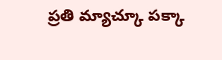ప్రతి మ్యాచ్కూ పక్కా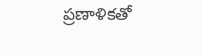ప్రణాళికతో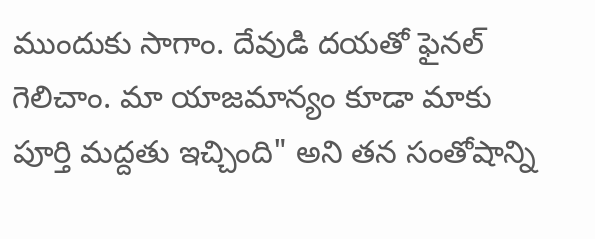ముందుకు సాగాం. దేవుడి దయతో ఫైనల్ గెలిచాం. మా యాజమాన్యం కూడా మాకు పూర్తి మద్దతు ఇచ్చింది" అని తన సంతోషాన్ని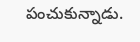పంచుకున్నాడు.